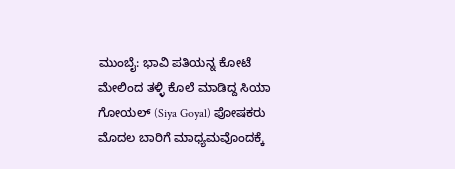ಮುಂಬೈ: ಭಾವಿ ಪತಿಯನ್ನ ಕೋಟೆ ಮೇಲಿಂದ ತಳ್ಳಿ ಕೊಲೆ ಮಾಡಿದ್ದ ಸಿಯಾ ಗೋಯಲ್ (Siya Goyal) ಪೋಷಕರು ಮೊದಲ ಬಾರಿಗೆ ಮಾಧ್ಯಮವೊಂದಕ್ಕೆ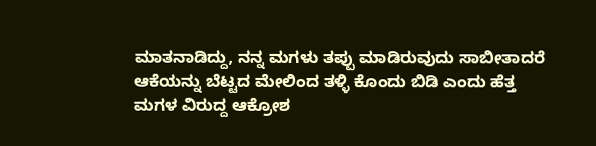ಮಾತನಾಡಿದ್ದು, ನನ್ನ ಮಗಳು ತಪ್ಪು ಮಾಡಿರುವುದು ಸಾಬೀತಾದರೆ ಆಕೆಯನ್ನು ಬೆಟ್ಟದ ಮೇಲಿಂದ ತಳ್ಳಿ ಕೊಂದು ಬಿಡಿ ಎಂದು ಹೆತ್ತ ಮಗಳ ವಿರುದ್ದ ಆಕ್ರೋಶ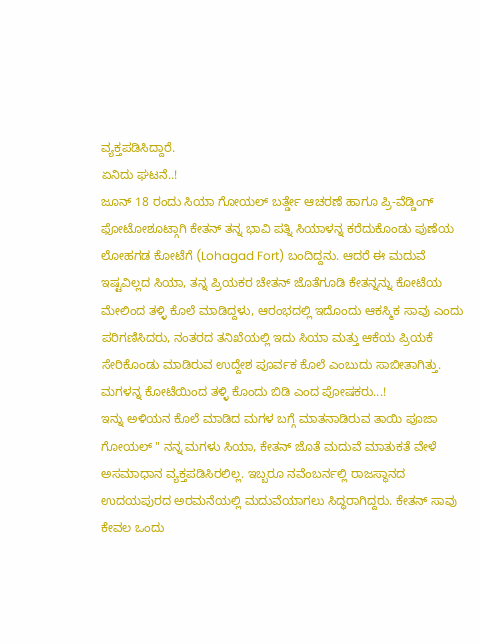ವ್ಯಕ್ತಪಡಿಸಿದ್ದಾರೆ.
ಏನಿದು ಘಟನೆ..!
ಜೂನ್ 18 ರಂದು ಸಿಯಾ ಗೋಯಲ್ ಬರ್ತ್ಡೇ ಆಚರಣೆ ಹಾಗೂ ಪ್ರಿ-ವೆಡ್ಡಿಂಗ್ ಫೋಟೋಶೂಟ್ಗಾಗಿ ಕೇತನ್ ತನ್ನ ಭಾವಿ ಪತ್ನಿ ಸಿಯಾಳನ್ನ ಕರೆದುಕೊಂಡು ಪುಣೆಯ ಲೋಹಗಡ ಕೋಟೆಗೆ (Lohagad Fort) ಬಂದಿದ್ದನು. ಆದರೆ ಈ ಮದುವೆ ಇಷ್ಟವಿಲ್ಲದ ಸಿಯಾ, ತನ್ನ ಪ್ರಿಯಕರ ಚೇತನ್ ಜೊತೆಗೂಡಿ ಕೇತನ್ನನ್ನು ಕೋಟೆಯ ಮೇಲಿಂದ ತಳ್ಳಿ ಕೊಲೆ ಮಾಡಿದ್ದಳು, ಆರಂಭದಲ್ಲಿ ಇದೊಂದು ಆಕಸ್ಮಿಕ ಸಾವು ಎಂದು ಪರಿಗಣಿಸಿದರು, ನಂತರದ ತನಿಖೆಯಲ್ಲಿ ಇದು ಸಿಯಾ ಮತ್ತು ಆಕೆಯ ಪ್ರಿಯಕೆ ಸೇರಿಕೊಂಡು ಮಾಡಿರುವ ಉದ್ದೇಶ ಪೂರ್ವಕ ಕೊಲೆ ಎಂಬುದು ಸಾಬೀತಾಗಿತ್ತು.
ಮಗಳನ್ನ ಕೋಟೆಯಿಂದ ತಳ್ಳಿ ಕೊಂದು ಬಿಡಿ ಎಂದ ಪೋಷಕರು...!
ಇನ್ನು ಅಳಿಯನ ಕೊಲೆ ಮಾಡಿದ ಮಗಳ ಬಗ್ಗೆ ಮಾತನಾಡಿರುವ ತಾಯಿ ಪೂಜಾ ಗೋಯಲ್ " ನನ್ನ ಮಗಳು ಸಿಯಾ, ಕೇತನ್ ಜೊತೆ ಮದುವೆ ಮಾತುಕತೆ ವೇಳೆ ಅಸಮಾಧಾನ ವ್ಯಕ್ತಪಡಿಸಿರಲಿಲ್ಲ. ಇಬ್ಬರೂ ನವೆಂಬರ್ನಲ್ಲಿ ರಾಜಸ್ಥಾನದ ಉದಯಪುರದ ಅರಮನೆಯಲ್ಲಿ ಮದುವೆಯಾಗಲು ಸಿದ್ಧರಾಗಿದ್ದರು. ಕೇತನ್ ಸಾವು ಕೇವಲ ಒಂದು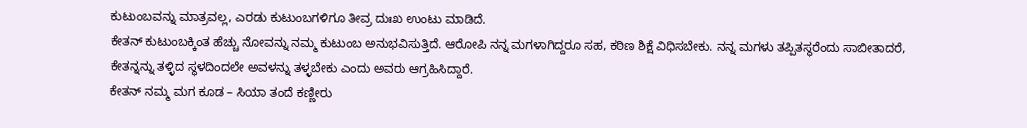ಕುಟುಂಬವನ್ನು ಮಾತ್ರವಲ್ಲ, ಎರಡು ಕುಟುಂಬಗಳಿಗೂ ತೀವ್ರ ದುಃಖ ಉಂಟು ಮಾಡಿದೆ.
ಕೇತನ್ ಕುಟುಂಬಕ್ಕಿಂತ ಹೆಚ್ಚು ನೋವನ್ನು ನಮ್ಮ ಕುಟುಂಬ ಅನುಭವಿಸುತ್ತಿದೆ. ಆರೋಪಿ ನನ್ನ ಮಗಳಾಗಿದ್ದರೂ ಸಹ, ಕಠಿಣ ಶಿಕ್ಷೆ ವಿಧಿಸಬೇಕು. ನನ್ನ ಮಗಳು ತಪ್ಪಿತಸ್ಥರೆಂದು ಸಾಬೀತಾದರೆ, ಕೇತನ್ನನ್ನು ತಳ್ಳಿದ ಸ್ಥಳದಿಂದಲೇ ಅವಳನ್ನು ತಳ್ಳಬೇಕು ಎಂದು ಅವರು ಆಗ್ರಹಿಸಿದ್ದಾರೆ.
ಕೇತನ್ ನಮ್ಮ ಮಗ ಕೂಡ – ಸಿಯಾ ತಂದೆ ಕಣ್ಣೀರು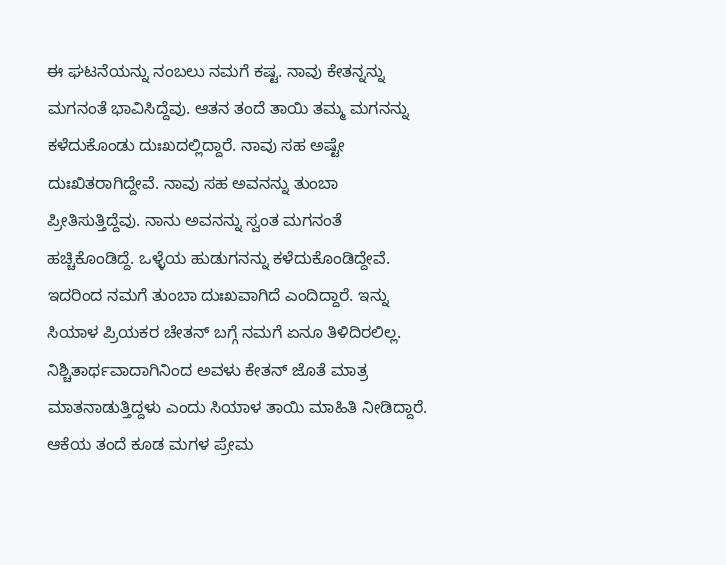ಈ ಘಟನೆಯನ್ನು ನಂಬಲು ನಮಗೆ ಕಷ್ಟ. ನಾವು ಕೇತನ್ನನ್ನು ಮಗನಂತೆ ಭಾವಿಸಿದ್ದೆವು. ಆತನ ತಂದೆ ತಾಯಿ ತಮ್ಮ ಮಗನನ್ನು ಕಳೆದುಕೊಂಡು ದುಃಖದಲ್ಲಿದ್ದಾರೆ. ನಾವು ಸಹ ಅಷ್ಟೇ ದುಃಖಿತರಾಗಿದ್ದೇವೆ. ನಾವು ಸಹ ಅವನನ್ನು ತುಂಬಾ ಪ್ರೀತಿಸುತ್ತಿದ್ದೆವು. ನಾನು ಅವನನ್ನು ಸ್ವಂತ ಮಗನಂತೆ ಹಚ್ಚಿಕೊಂಡಿದ್ದೆ. ಒಳ್ಳೆಯ ಹುಡುಗನನ್ನು ಕಳೆದುಕೊಂಡಿದ್ದೇವೆ. ಇದರಿಂದ ನಮಗೆ ತುಂಬಾ ದುಃಖವಾಗಿದೆ ಎಂದಿದ್ದಾರೆ. ಇನ್ನು ಸಿಯಾಳ ಪ್ರಿಯಕರ ಚೇತನ್ ಬಗ್ಗೆ ನಮಗೆ ಏನೂ ತಿಳಿದಿರಲಿಲ್ಲ. ನಿಶ್ಚಿತಾರ್ಥವಾದಾಗಿನಿಂದ ಅವಳು ಕೇತನ್ ಜೊತೆ ಮಾತ್ರ ಮಾತನಾಡುತ್ತಿದ್ದಳು ಎಂದು ಸಿಯಾಳ ತಾಯಿ ಮಾಹಿತಿ ನೀಡಿದ್ದಾರೆ. ಆಕೆಯ ತಂದೆ ಕೂಡ ಮಗಳ ಪ್ರೇಮ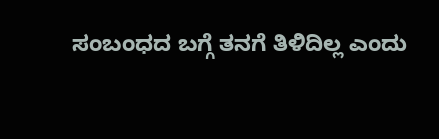ಸಂಬಂಧದ ಬಗ್ಗೆ ತನಗೆ ತಿಳಿದಿಲ್ಲ ಎಂದು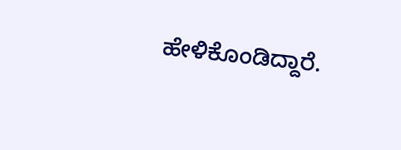ಹೇಳಿಕೊಂಡಿದ್ದಾರೆ.